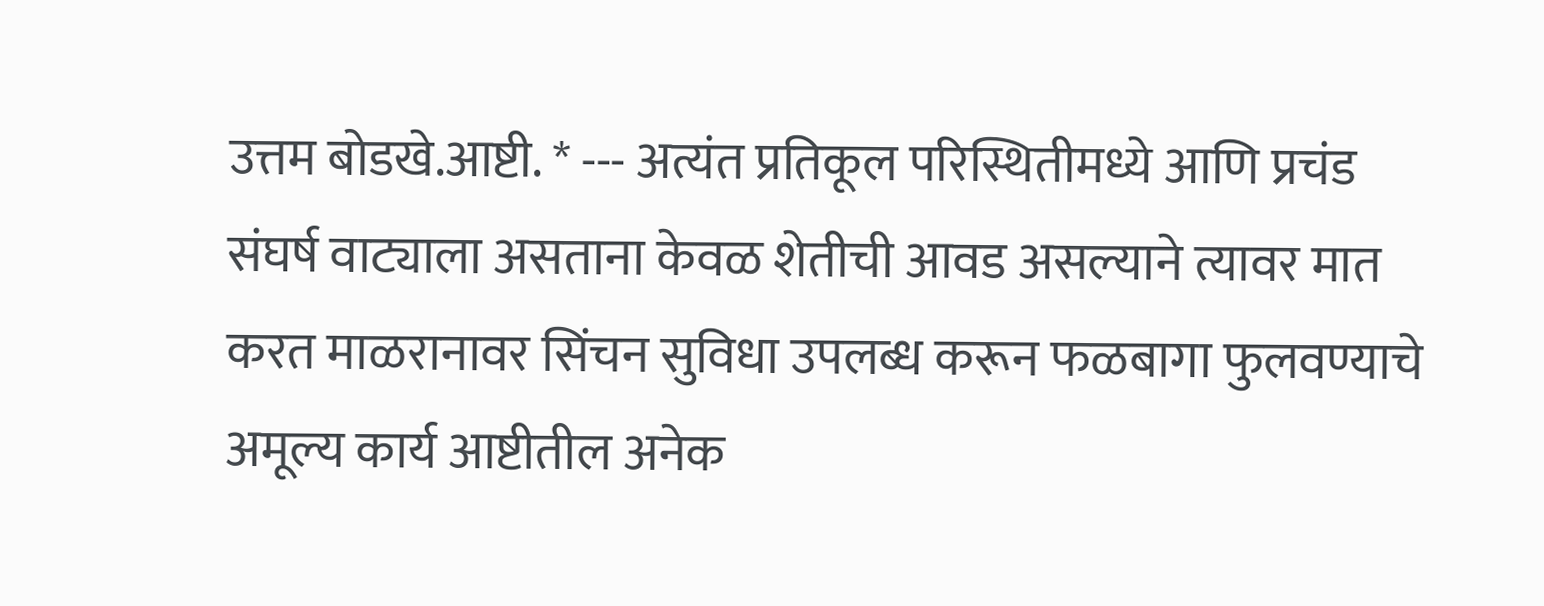उत्तम बोडखे.आष्टी. * --- अत्यंत प्रतिकूल परिस्थितीमध्ये आणि प्रचंड संघर्ष वाट्याला असताना केवळ शेतीची आवड असल्याने त्यावर मात करत माळरानावर सिंचन सुविधा उपलब्ध करून फळबागा फुलवण्याचे अमूल्य कार्य आष्टीतील अनेक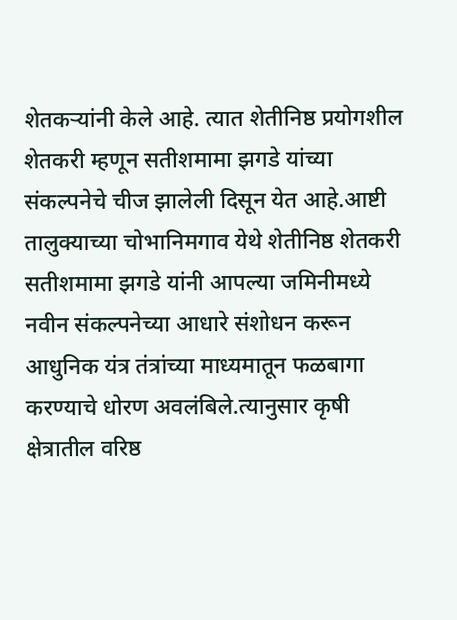शेतकऱ्यांनी केले आहे. त्यात शेतीनिष्ठ प्रयोगशील शेतकरी म्हणून सतीशमामा झगडे यांच्या संकल्पनेचे चीज झालेली दिसून येत आहे.आष्टी तालुक्याच्या चोभानिमगाव येथे शेतीनिष्ठ शेतकरी सतीशमामा झगडे यांनी आपल्या जमिनीमध्ये नवीन संकल्पनेच्या आधारे संशोधन करून आधुनिक यंत्र तंत्रांच्या माध्यमातून फळबागा करण्याचे धोरण अवलंबिले.त्यानुसार कृषी क्षेत्रातील वरिष्ठ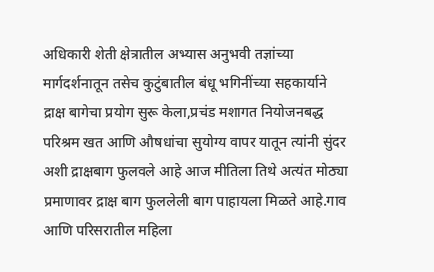अधिकारी शेती क्षेत्रातील अभ्यास अनुभवी तज्ञांच्या मार्गदर्शनातून तसेच कुटुंबातील बंधू भगिनींच्या सहकार्याने द्राक्ष बागेचा प्रयोग सुरू केला,प्रचंड मशागत नियोजनबद्ध परिश्रम खत आणि औषधांचा सुयोग्य वापर यातून त्यांनी सुंदर अशी द्राक्षबाग फुलवले आहे आज मीतिला तिथे अत्यंत मोठ्या प्रमाणावर द्राक्ष बाग फुललेली बाग पाहायला मिळते आहे.गाव आणि परिसरातील महिला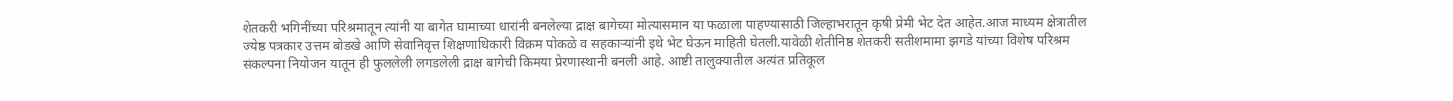शेतकरी भगिनींच्या परिश्रमातून त्यांनी या बागेत घामाच्या धारांनी बनलेल्या द्राक्ष बागेच्या मोत्यासमान या फळाला पाहण्यासाठी जिल्हाभरातून कृषी प्रेमी भेट देत आहेत.आज माध्यम क्षेत्रातील ज्येष्ठ पत्रकार उत्तम बोडखे आणि सेवानिवृत्त शिक्षणाधिकारी विक्रम पोकळे व सहकाऱ्यांनी इथे भेट घेऊन माहिती घेतली.यावेळी शेतीनिष्ठ शेतकरी सतीशमामा झगडे यांच्या विशेष परिश्रम संकल्पना नियोजन यातून ही फुललेली लगडलेली द्राक्ष बागेची किमया प्रेरणास्थानी बनली आहे. आष्टी तालुक्यातील अत्यंत प्रतिकूल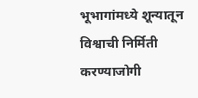भूभागांमध्ये शून्यातून विश्वाची निर्मिती करण्याजोगी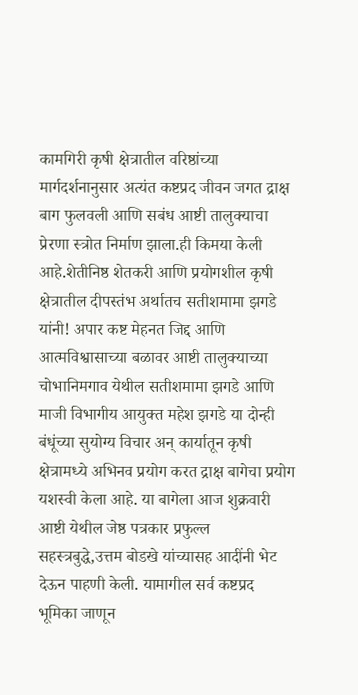कामगिरी कृषी क्षेत्रातील वरिष्ठांच्या मार्गदर्शनानुसार अत्यंत कष्टप्रद जीवन जगत द्राक्ष बाग फुलवली आणि सबंध आष्टी तालुक्याचा प्रेरणा स्त्रोत निर्माण झाला.ही किमया केली आहे.शेतीनिष्ठ शेतकरी आणि प्रयोगशील कृषी क्षेत्रातील दीपस्तंभ अर्थातच सतीशमामा झगडे यांनी! अपार कष्ट मेहनत जिद्द आणि आत्मविश्वासाच्या बळावर आष्टी तालुक्याच्या चोभानिमगाव येथील सतीशमामा झगडे आणि माजी विभागीय आयुक्त महेश झगडे या दोन्ही बंधूंच्या सुयोग्य विचार अन् कार्यातून कृषी क्षेत्रामध्ये अभिनव प्रयोग करत द्राक्ष बागेचा प्रयोग यशस्वी केला आहे. या बागेला आज शुक्रवारी आष्टी येथील जेष्ठ पत्रकार प्रफुल्ल सहस्त्रबुद्धे,उत्तम बोडखे यांच्यासह आदींनी भेट देऊन पाहणी केली. यामागील सर्व कष्टप्रद भूमिका जाणून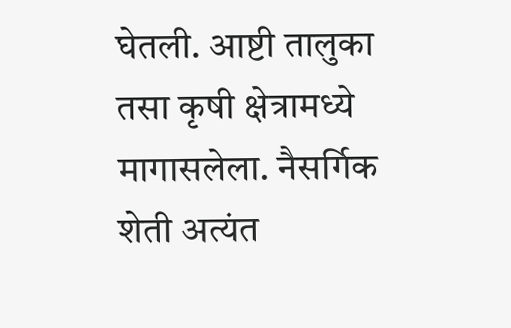घेतली. आष्टी तालुका तसा कृषी क्षेत्रामध्ये मागासलेला. नैसर्गिक शेती अत्यंत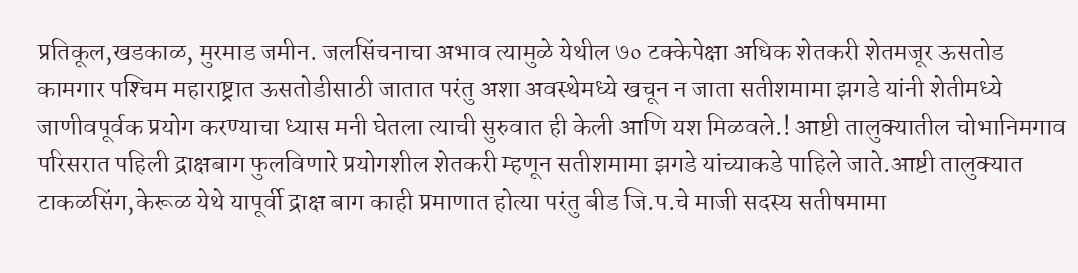प्रतिकूल,खडकाळ, मुरमाड जमीन. जलसिंचनाचा अभाव त्यामुळे येथील ७० टक्केपेक्षा अधिक शेतकरी शेतमजूर ऊसतोड कामगार पश्‍चिम महाराष्ट्रात ऊसतोडीसाठी जातात परंतु अशा अवस्थेमध्ये खचून न जाता सतीशमामा झगडे यांनी शेतीमध्ये जाणीवपूर्वक प्रयोग करण्याचा ध्यास मनी घेतला त्याची सुरुवात ही केली आणि यश मिळवले.! आष्टी तालुक्यातील चोभानिमगाव परिसरात पहिली द्राक्षबाग फुलविणारे प्रयोगशील शेतकरी म्हणून सतीशमामा झगडे यांच्याकडे पाहिले जाते.आष्टी तालुक्यात टाकळसिंग,केरूळ येथे यापूर्वी द्राक्ष बाग काही प्रमाणात होत्या परंतु बीड जि.प.चे माजी सदस्य सतीषमामा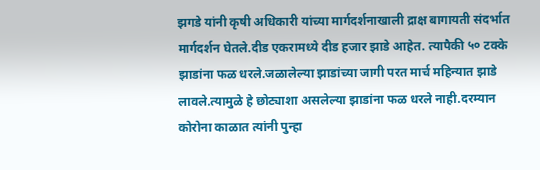झगडे यांनी कृषी अधिकारी यांच्या मार्गदर्शनाखाली द्राक्ष बागायती संदर्भात मार्गदर्शन घेतले.दीड एकरामध्ये दीड हजार झाडे आहेत. त्यापैकी ५० टक्के झाडांना फळ धरले.जळालेल्या झाडांच्या जागी परत मार्च महिन्यात झाडे लावले.त्यामुळे हे छोट्याशा असलेल्या झाडांना फळ धरले नाही.दरम्यान कोरोना काळात त्यांनी पुन्हा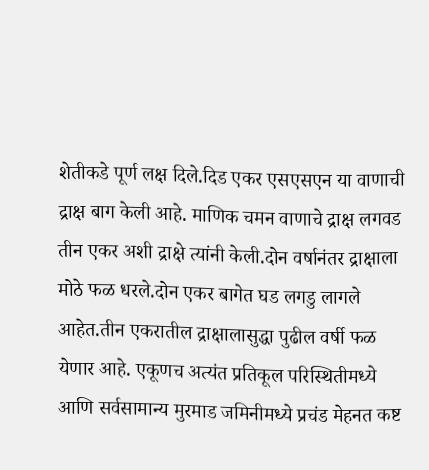शेतीकडे पूर्ण लक्ष दिले.दिड एकर एसएसएन या वाणाची द्राक्ष बाग केली आहे. माणिक चमन वाणाचे द्राक्ष लगवड तीन एकर अशी द्राक्षे त्यांनी केली.दोन वर्षानंतर द्राक्षाला मोठे फळ धरले.दोन एकर बागेत घड लगडु लागले आहेत.तीन एकरातील द्राक्षालासुद्धा पुढील वर्षी फळ येणार आहे. एकूणच अत्यंत प्रतिकूल परिस्थितीमध्ये आणि सर्वसामान्य मुरमाड जमिनीमध्ये प्रचंड मेहनत कष्ट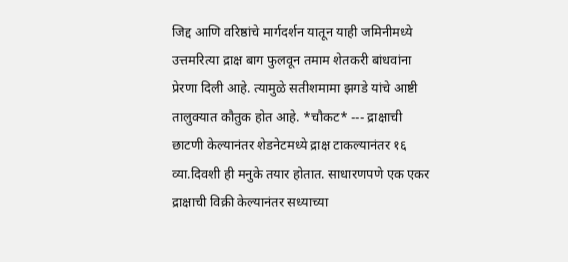जिद्द आणि वरिष्ठांचे मार्गदर्शन यातून याही जमिनीमध्ये उत्तमरित्या द्राक्ष बाग फुलवून तमाम शेतकरी बांधवांना प्रेरणा दिली आहे. त्यामुळे सतीशमामा झगडे यांचे आष्टी तालुक्यात कौतुक होत आहे. *चौकट* --- द्राक्षाची छाटणी केल्यानंतर शेडनेटमध्ये द्राक्ष टाकल्यानंतर १६ व्या.दिवशी ही मनुके तयार होतात. साधारणपणे एक एकर द्राक्षाची विक्री केल्यानंतर सध्याच्या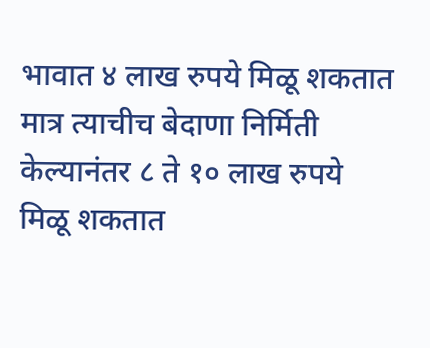भावात ४ लाख रुपये मिळू शकतात मात्र त्याचीच बेदाणा निर्मिती केल्यानंतर ८ ते १० लाख रुपये मिळू शकतात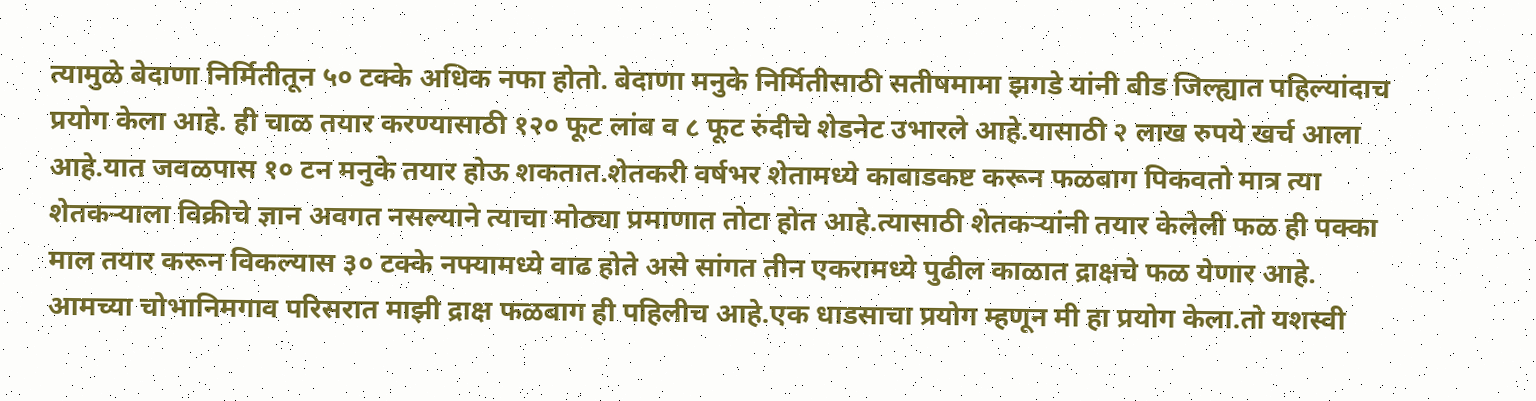त्यामुळे बेदाणा निर्मितीतून ५० टक्के अधिक नफा होतो. बेदाणा मनुके निर्मितीसाठी सतीषमामा झगडे यांनी बीड जिल्ह्यात पहिल्यांदाच प्रयोग केला आहे. ही चाळ तयार करण्यासाठी १२० फूट लांब व ८ फूट रुंदीचे शेडनेट उभारले आहे.यासाठी २ लाख रुपये खर्च आला आहे.यात जवळपास १० टन मनुके तयार होऊ शकतात.शेतकरी वर्षभर शेतामध्ये काबाडकष्ट करून फळबाग पिकवतो मात्र त्या शेतकऱ्याला विक्रीचे ज्ञान अवगत नसल्याने त्याचा मोठ्या प्रमाणात तोटा होत आहे.त्यासाठी शेतकऱ्यांनी तयार केलेली फळ ही पक्का माल तयार करून विकल्यास ३० टक्के नफ्यामध्ये वाढ होते असे सांगत तीन एकरामध्ये पुढील काळात द्राक्षचे फळ येणार आहे. आमच्या चोभानिमगाव परिसरात माझी द्राक्ष फळबाग ही पहिलीच आहे.एक धाडसाचा प्रयोग म्हणून मी हा प्रयोग केला.तो यशस्वी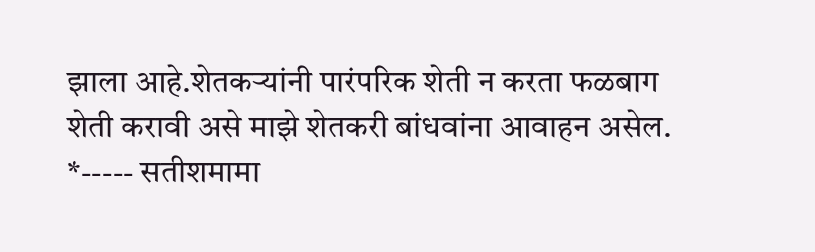झाला आहे.शेतकऱ्यांनी पारंपरिक शेती न करता फळबाग शेती करावी असे माझे शेतकरी बांधवांना आवाहन असेल. *----- सतीशमामा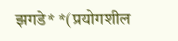झगडे* *(प्रयोगशील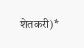शेतकरी)*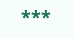***